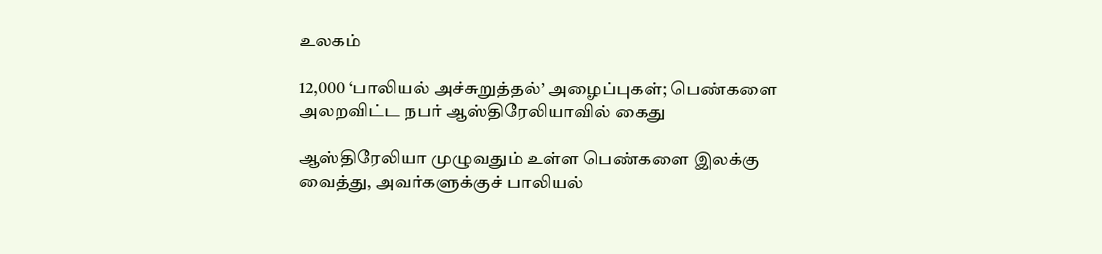உலகம்

12,000 ‘பாலியல் அச்சுறுத்தல்’ அழைப்புகள்; பெண்களை அலறவிட்ட நபர் ஆஸ்திரேலியாவில் கைது

ஆஸ்திரேலியா முழுவதும் உள்ள பெண்களை இலக்கு வைத்து, அவர்களுக்குச் பாலியல்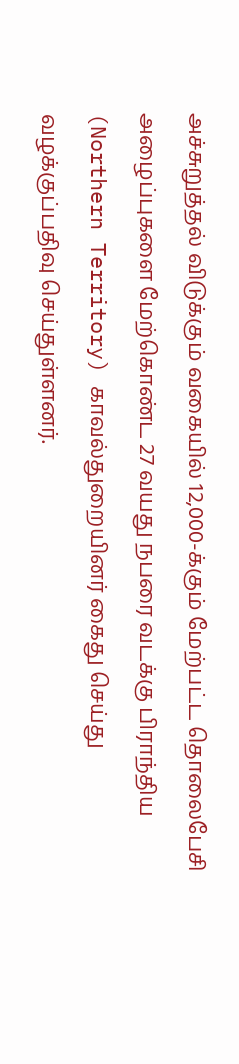அச்சுறுத்தல் விடுக்கும் வகையில் 12,000-க்கும் மேற்பட்ட தொலைபேசி அழைப்புகளை மேற்கொண்ட 27 வயது நபரை வடக்கு பிராந்திய (Northern Territory) காவல்துறையினர் கைது செய்து வழக்குப்பதிவு செய்துள்ளனர்.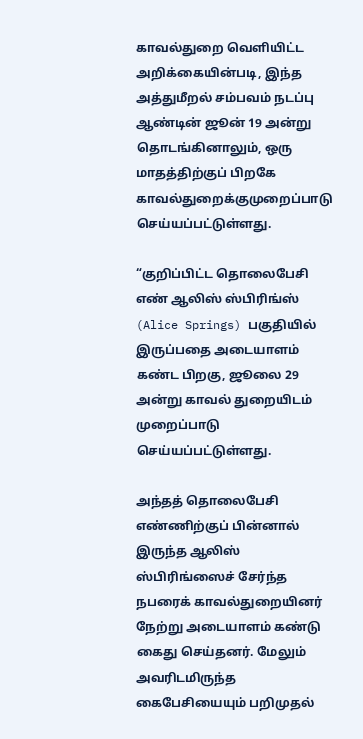காவல்துறை வெளியிட்ட அறிக்கையின்படி, இந்த அத்துமீறல் சம்பவம் நடப்பு ஆண்டின் ஜூன் 19 அன்று தொடங்கினாலும், ஒரு மாதத்திற்குப் பிறகே காவல்துறைக்குமுறைப்பாடு செய்யப்பட்டுள்ளது.

“குறிப்பிட்ட தொலைபேசி எண் ஆலிஸ் ஸ்பிரிங்ஸ் (Alice Springs) பகுதியில் இருப்பதை அடையாளம் கண்ட பிறகு, ஜூலை 29 அன்று காவல் துறையிடம் முறைப்பாடு செய்யப்பட்டுள்ளது.

அந்தத் தொலைபேசி எண்ணிற்குப் பின்னால் இருந்த ஆலிஸ் ஸ்பிரிங்ஸைச் சேர்ந்த நபரைக் காவல்துறையினர் நேற்று அடையாளம் கண்டு கைது செய்தனர். மேலும் அவரிடமிருந்த கைபேசியையும் பறிமுதல்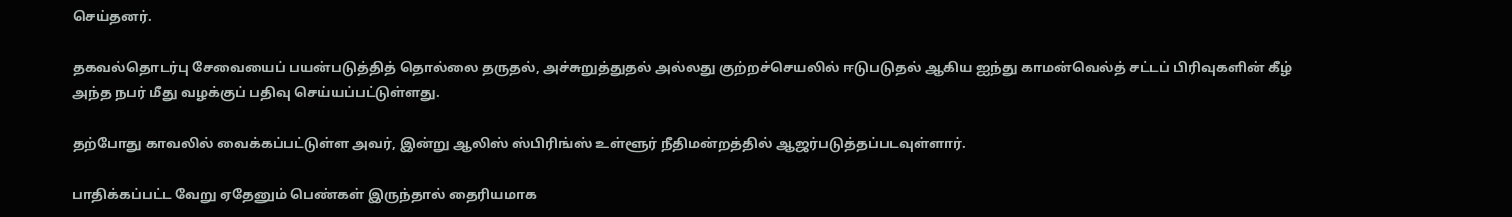செய்தனர்.

தகவல்தொடர்பு சேவையைப் பயன்படுத்தித் தொல்லை தருதல், அச்சுறுத்துதல் அல்லது குற்றச்செயலில் ஈடுபடுதல் ஆகிய ஐந்து காமன்வெல்த் சட்டப் பிரிவுகளின் கீழ் அந்த நபர் மீது வழக்குப் பதிவு செய்யப்பட்டுள்ளது.

தற்போது காவலில் வைக்கப்பட்டுள்ள அவர், இன்று ஆலிஸ் ஸ்பிரிங்ஸ் உள்ளூர் நீதிமன்றத்தில் ஆஜர்படுத்தப்படவுள்ளார்.

பாதிக்கப்பட்ட வேறு ஏதேனும் பெண்கள் இருந்தால் தைரியமாக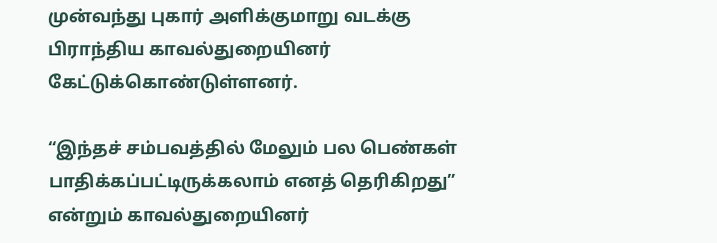முன்வந்து புகார் அளிக்குமாறு வடக்கு பிராந்திய காவல்துறையினர் கேட்டுக்கொண்டுள்ளனர்.

“இந்தச் சம்பவத்தில் மேலும் பல பெண்கள் பாதிக்கப்பட்டிருக்கலாம் எனத் தெரிகிறது” என்றும் காவல்துறையினர்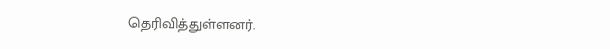தெரிவித்துள்ளனர்.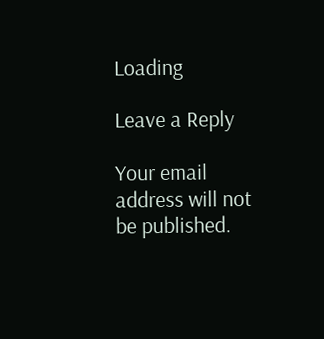Loading

Leave a Reply

Your email address will not be published.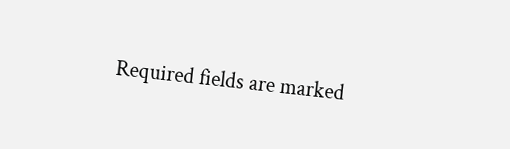Required fields are marked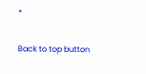*

Back to top button